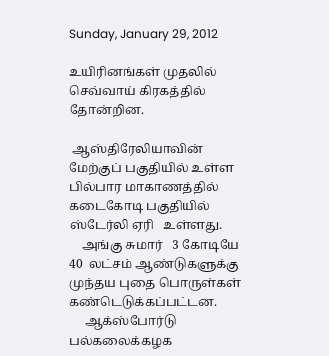Sunday, January 29, 2012

உயிரினங்கள் முதலில் செவ்வாய் கிரகத்தில் தோன்றின.

 ஆஸ்திரேலியாவின் மேற்குப் பகுதியில் உள்ள பில்பார மாகாணத்தில் கடைகோடி பகுதியில் ஸ்டேர்லி ஏரி   உள்ளது.
    அங்கு சுமார்   3 கோடியே  40  லட்சம் ஆண்டுகளுக்கு முந்தய புதை பொருள்கள் கண்டெடுக்கப்பட்டன.
     ஆக்ஸ்போர்டு பல்கலைக்கழக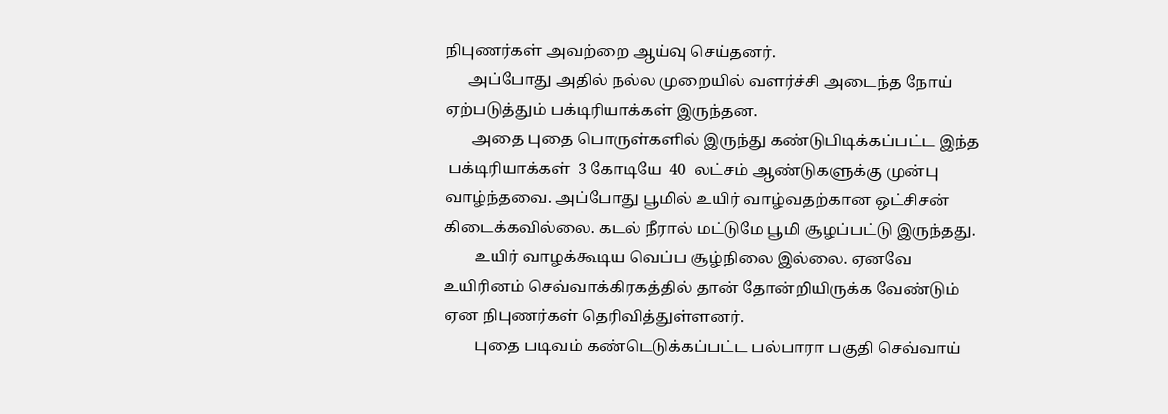நிபுணர்கள் அவற்றை ஆய்வு செய்தனர்.
      அப்போது அதில் நல்ல முறையில் வளர்ச்சி அடைந்த நோய் ஏற்படுத்தும் பக்டிரியாக்கள் இருந்தன.
       அதை புதை பொருள்களில் இருந்து கண்டுபிடிக்கப்பட்ட இந்த
 பக்டிரியாக்கள்  3 கோடியே  40  லட்சம் ஆண்டுகளுக்கு முன்பு வாழ்ந்தவை. அப்போது பூமில் உயிர் வாழ்வதற்கான ஒட்சிசன் கிடைக்கவில்லை. கடல் நீரால் மட்டுமே பூமி சூழப்பட்டு இருந்தது.
        உயிர் வாழக்கூடிய வெப்ப சூழ்நிலை இல்லை. ஏனவே உயிரினம் செவ்வாக்கிரகத்தில் தான் தோன்றியிருக்க வேண்டும் ஏன நிபுணர்கள் தெரிவித்துள்ளனர்.
        புதை படிவம் கண்டெடுக்கப்பட்ட பல்பாரா பகுதி செவ்வாய்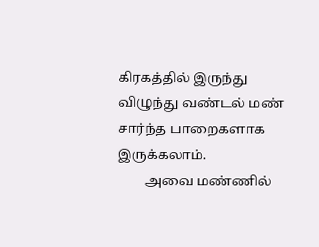கிரகத்தில் இருந்து விழுந்து வண்டல் மண் சார்ந்த பாறைகளாக இருக்கலாம்.
        அவை மண்ணில்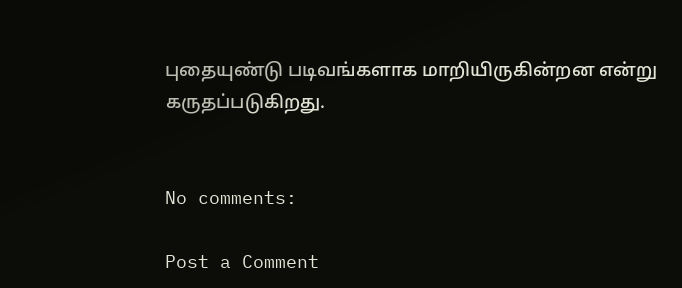புதையுண்டு படிவங்களாக மாறியிருகின்றன என்று கருதப்படுகிறது.


No comments:

Post a Comment